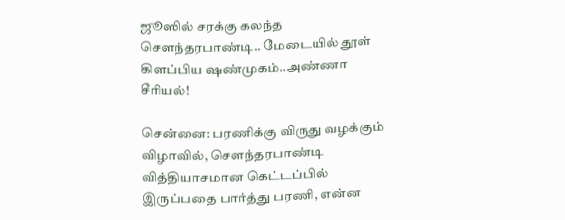ஜூஸில் சரக்கு கலந்த சௌந்தரபாண்டி.. மேடையில் தூள் கிளப்பிய ஷண்முகம்..அண்ணா சீரியல்!

சென்னை: பரணிக்கு விருது வழக்கும் விழாவில், சௌந்தரபாண்டி வித்தியாசமான கெட்டப்பில் இருப்பதை பார்த்து பரணி, என்ன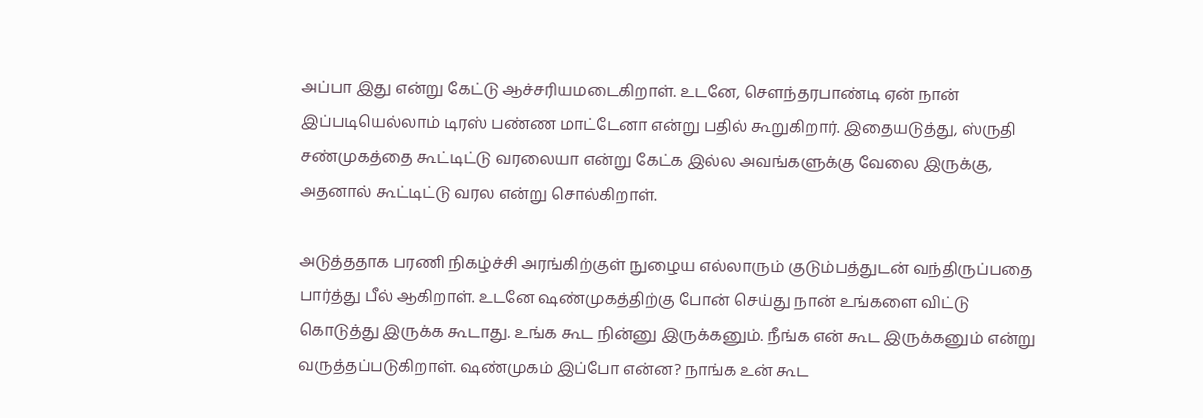அப்பா இது என்று கேட்டு ஆச்சரியமடைகிறாள். உடனே, சௌந்தரபாண்டி ஏன் நான் இப்படியெல்லாம் டிரஸ் பண்ண மாட்டேனா என்று பதில் கூறுகிறார். இதையடுத்து, ஸ்ருதி சண்முகத்தை கூட்டிட்டு வரலையா என்று கேட்க இல்ல அவங்களுக்கு வேலை இருக்கு, அதனால் கூட்டிட்டு வரல என்று சொல்கிறாள்.

அடுத்ததாக பரணி நிகழ்ச்சி அரங்கிற்குள் நுழைய எல்லாரும் குடும்பத்துடன் வந்திருப்பதை பார்த்து பீல் ஆகிறாள். உடனே ஷண்முகத்திற்கு போன் செய்து நான் உங்களை விட்டு கொடுத்து இருக்க கூடாது. உங்க கூட நின்னு இருக்கனும். நீங்க என் கூட இருக்கனும் என்று வருத்தப்படுகிறாள். ஷண்முகம் இப்போ என்ன? நாங்க உன் கூட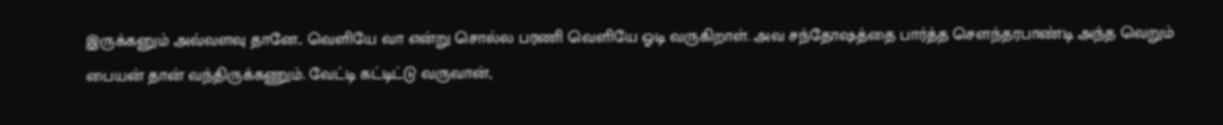இருக்கனும் அவ்வளவு தானே.. வெளியே வா என்று சொல்ல பரணி வெளியே ஓடி வருகிறாள். அவ சந்தோஷத்தை பார்த்த சௌந்தரபாண்டி அந்த வெறும் பையன் தான் வந்திருக்கணும். வேட்டி கட்டிட்டு வருவான்,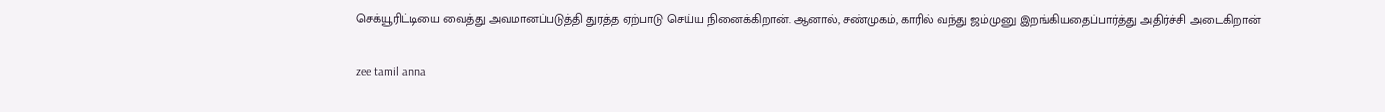செக்யூரிட்டியை வைத்து அவமானப்படுத்தி துரத்த ஏற்பாடு செய்ய நினைக்கிறான். ஆனால், சண்முகம், காரில் வந்து ஜம்முனு இறங்கியதைப்பார்த்து அதிர்ச்சி அடைகிறான்

zee tamil anna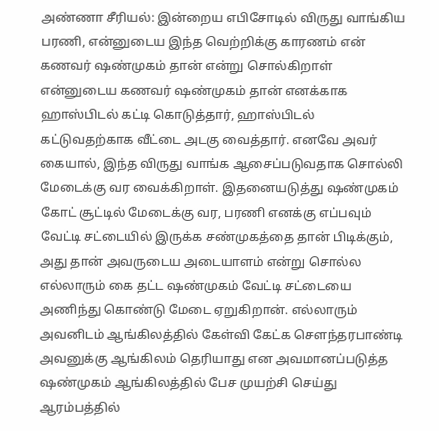அண்ணா சீரியல்: இன்றைய எபிசோடில் விருது வாங்கிய பரணி, என்னுடைய இந்த வெற்றிக்கு காரணம் என் கணவர் ஷண்முகம் தான் என்று சொல்கிறாள் என்னுடைய கணவர் ஷண்முகம் தான் எனக்காக ஹாஸ்பிடல் கட்டி கொடுத்தார், ஹாஸ்பிடல் கட்டுவதற்காக வீட்டை அடகு வைத்தார். எனவே அவர் கையால், இந்த விருது வாங்க ஆசைப்படுவதாக சொல்லி மேடைக்கு வர வைக்கிறாள். இதனையடுத்து ஷண்முகம் கோட் சூட்டில் மேடைக்கு வர, பரணி எனக்கு எப்பவும் வேட்டி சட்டையில் இருக்க சண்முகத்தை தான் பிடிக்கும், அது தான் அவருடைய அடையாளம் என்று சொல்ல எல்லாரும் கை தட்ட ஷண்முகம் வேட்டி சட்டையை அணிந்து கொண்டு மேடை ஏறுகிறான். எல்லாரும் அவனிடம் ஆங்கிலத்தில் கேள்வி கேட்க சௌந்தரபாண்டி அவனுக்கு ஆங்கிலம் தெரியாது என அவமானப்படுத்த ஷண்முகம் ஆங்கிலத்தில் பேச முயற்சி செய்து ஆரம்பத்தில்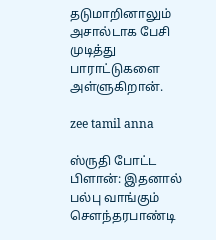தடுமாறினாலும் அசால்டாக பேசி முடித்து பாராட்டுகளை அள்ளுகிறான்.

zee tamil anna

ஸ்ருதி போட்ட பிளான்: இதனால் பல்பு வாங்கும் சௌந்தரபாண்டி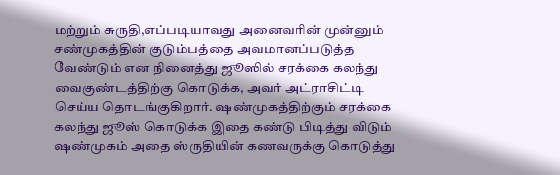மற்றும் சுருதி,எப்படியாவது அனைவரின் முன்னும் சண்முகத்தின் குடும்பத்தை அவமானப்படுத்த வேண்டும் என நினைத்து ஜூஸில் சரக்கை கலந்து வைகுண்டத்திற்கு கொடுக்க, அவர் அட்ராசிட்டி செய்ய தொடங்குகிறார். ஷண்முகத்திற்கும் சரக்கை கலந்து ஜூஸ் கொடுக்க இதை கண்டு பிடித்து விடும் ஷண்முகம் அதை ஸ்ருதியின் கணவருக்கு கொடுத்து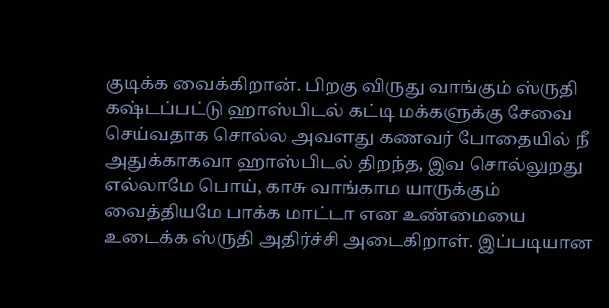குடிக்க வைக்கிறான். பிறகு விருது வாங்கும் ஸ்ருதி கஷ்டப்பட்டு ஹாஸ்பிடல் கட்டி மக்களுக்கு சேவை செய்வதாக சொல்ல அவளது கணவர் போதையில் நீ அதுக்காகவா ஹாஸ்பிடல் திறந்த, இவ சொல்லுறது எல்லாமே பொய், காசு வாங்காம யாருக்கும் வைத்தியமே பாக்க மாட்டா என உண்மையை உடைக்க ஸ்ருதி அதிர்ச்சி அடைகிறாள். இப்படியான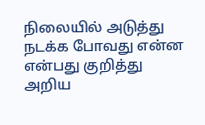நிலையில் அடுத்து நடக்க போவது என்ன என்பது குறித்து அறிய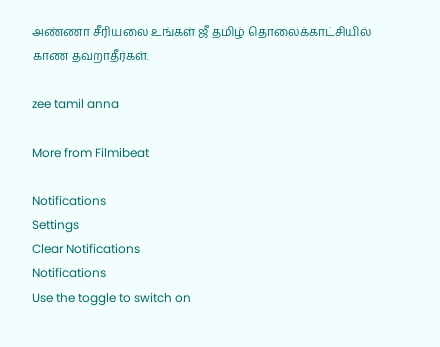அண்ணா சீரியலை உங்கள் ஜீ தமிழ் தொலைக்காட்சியில் காண தவறாதீர்கள்.

zee tamil anna

More from Filmibeat

Notifications
Settings
Clear Notifications
Notifications
Use the toggle to switch on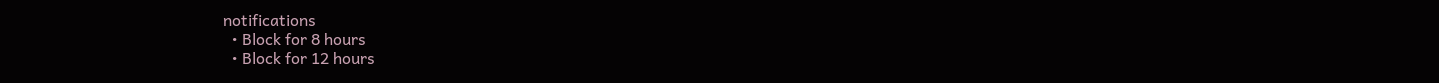notifications
  • Block for 8 hours
  • Block for 12 hours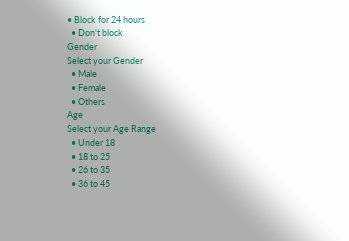• Block for 24 hours
  • Don't block
Gender
Select your Gender
  • Male
  • Female
  • Others
Age
Select your Age Range
  • Under 18
  • 18 to 25
  • 26 to 35
  • 36 to 45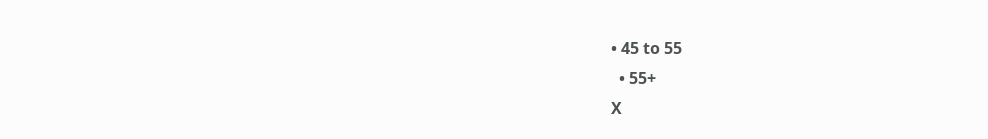• 45 to 55
  • 55+
X